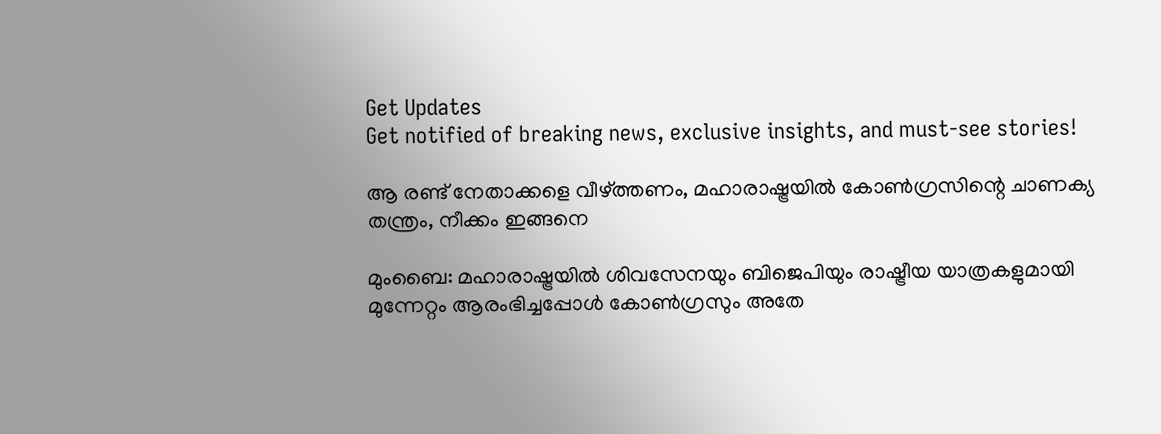Get Updates
Get notified of breaking news, exclusive insights, and must-see stories!

ആ രണ്ട് നേതാക്കളെ വീഴ്ത്തണം, മഹാരാഷ്ട്രയില്‍ കോണ്‍ഗ്രസിന്റെ ചാണക്യ തന്ത്രം, നീക്കം ഇങ്ങനെ

മുംബൈ: മഹാരാഷ്ട്രയില്‍ ശിവസേനയും ബിജെപിയും രാഷ്ട്രീയ യാത്രകളുമായി മുന്നേറ്റം ആരംഭിച്ചപ്പോള്‍ കോണ്‍ഗ്രസും അതേ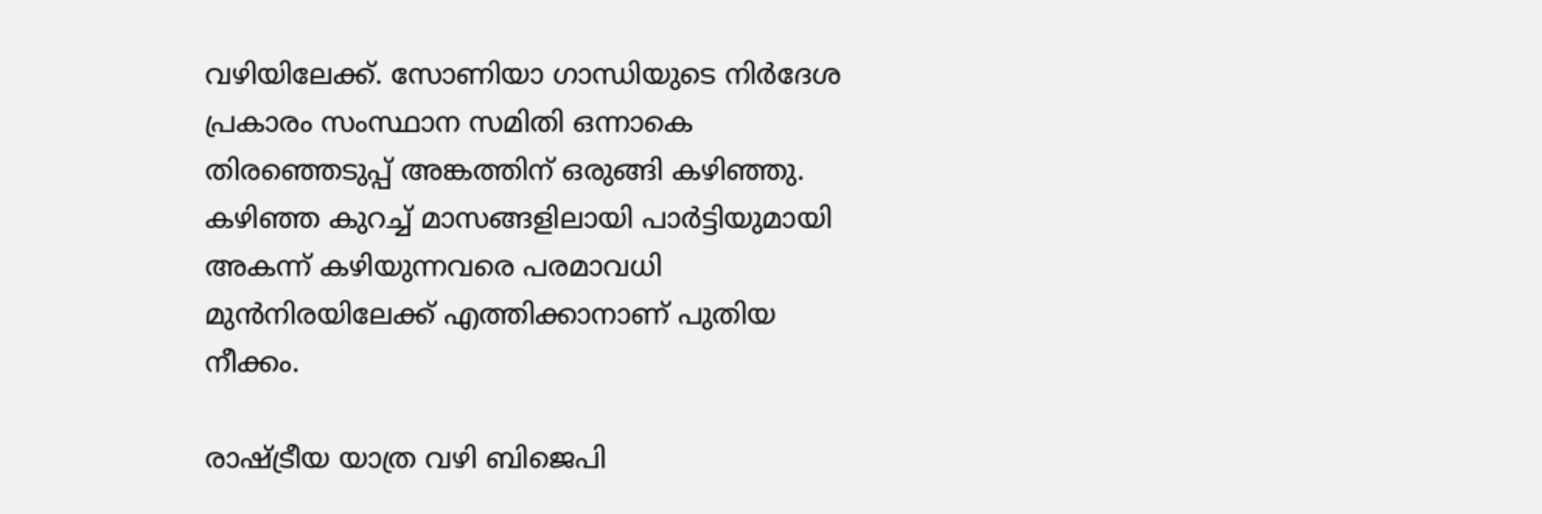വഴിയിലേക്ക്. സോണിയാ ഗാന്ധിയുടെ നിര്‍ദേശ പ്രകാരം സംസ്ഥാന സമിതി ഒന്നാകെ തിരഞ്ഞെടുപ്പ് അങ്കത്തിന് ഒരുങ്ങി കഴിഞ്ഞു. കഴിഞ്ഞ കുറച്ച് മാസങ്ങളിലായി പാര്‍ട്ടിയുമായി അകന്ന് കഴിയുന്നവരെ പരമാവധി മുന്‍നിരയിലേക്ക് എത്തിക്കാനാണ് പുതിയ നീക്കം.

രാഷ്ട്രീയ യാത്ര വഴി ബിജെപി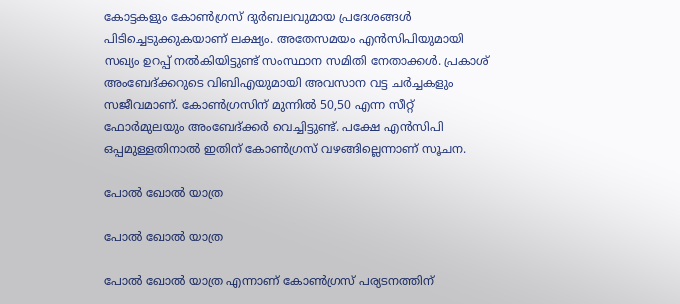കോട്ടകളും കോണ്‍ഗ്രസ് ദുര്‍ബലവുമായ പ്രദേശങ്ങള്‍ പിടിച്ചെടുക്കുകയാണ് ലക്ഷ്യം. അതേസമയം എന്‍സിപിയുമായി സഖ്യം ഉറപ്പ് നല്‍കിയിട്ടുണ്ട് സംസ്ഥാന സമിതി നേതാക്കള്‍. പ്രകാശ് അംബേദ്ക്കറുടെ വിബിഎയുമായി അവസാന വട്ട ചര്‍ച്ചകളും സജീവമാണ്. കോണ്‍ഗ്രസിന് മുന്നില്‍ 50,50 എന്ന സീറ്റ് ഫോര്‍മുലയും അംബേദ്ക്കര്‍ വെച്ചിട്ടുണ്ട്. പക്ഷേ എന്‍സിപി ഒപ്പമുള്ളതിനാല്‍ ഇതിന് കോണ്‍ഗ്രസ് വഴങ്ങില്ലെന്നാണ് സൂചന.

പോല്‍ ഖോല്‍ യാത്ര

പോല്‍ ഖോല്‍ യാത്ര

പോല്‍ ഖോല്‍ യാത്ര എന്നാണ് കോണ്‍ഗ്രസ് പര്യടനത്തിന്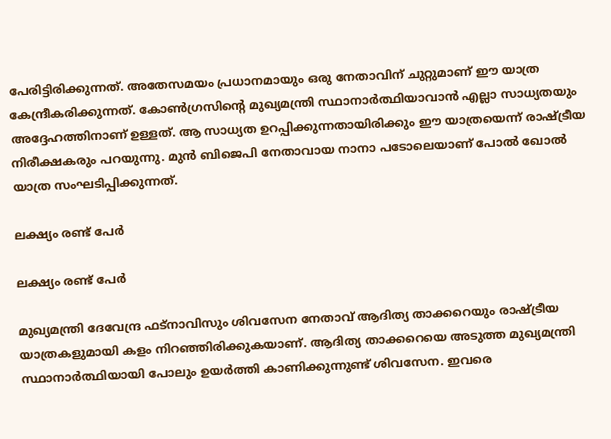പേരിട്ടിരിക്കുന്നത്. അതേസമയം പ്രധാനമായും ഒരു നേതാവിന് ചുറ്റുമാണ് ഈ യാത്ര കേന്ദ്രീകരിക്കുന്നത്. കോണ്‍ഗ്രസിന്റെ മുഖ്യമന്ത്രി സ്ഥാനാര്‍ത്ഥിയാവാന്‍ എല്ലാ സാധ്യതയും അദ്ദേഹത്തിനാണ് ഉള്ളത്. ആ സാധ്യത ഉറപ്പിക്കുന്നതായിരിക്കും ഈ യാത്രയെന്ന് രാഷ്ട്രീയ നിരീക്ഷകരും പറയുന്നു. മുന്‍ ബിജെപി നേതാവായ നാനാ പടോലെയാണ് പോല്‍ ഖോല്‍ യാത്ര സംഘടിപ്പിക്കുന്നത്.

ലക്ഷ്യം രണ്ട് പേര്‍

ലക്ഷ്യം രണ്ട് പേര്‍

മുഖ്യമന്ത്രി ദേവേന്ദ്ര ഫട്‌നാവിസും ശിവസേന നേതാവ് ആദിത്യ താക്കറെയും രാഷ്ട്രീയ യാത്രകളുമായി കളം നിറഞ്ഞിരിക്കുകയാണ്. ആദിത്യ താക്കറെയെ അടുത്ത മുഖ്യമന്ത്രി സ്ഥാനാര്‍ത്ഥിയായി പോലും ഉയര്‍ത്തി കാണിക്കുന്നുണ്ട് ശിവസേന. ഇവരെ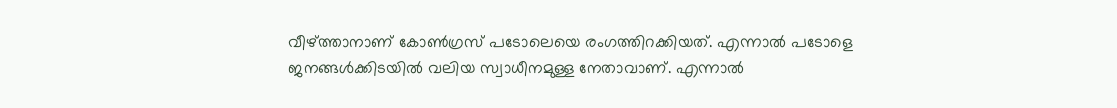വീഴ്ത്താനാണ് കോണ്‍ഗ്രസ് പടോലെയെ രംഗത്തിറക്കിയത്. എന്നാല്‍ പടോളെ ജനങ്ങള്‍ക്കിടയില്‍ വലിയ സ്വാധീനമുള്ള നേതാവാണ്. എന്നാല്‍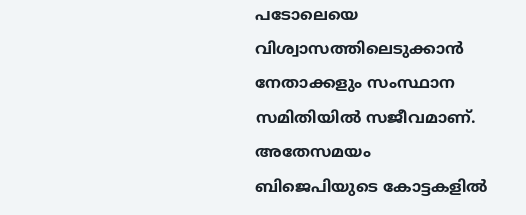പടോലെയെ വിശ്വാസത്തിലെടുക്കാന്‍ നേതാക്കളും സംസ്ഥാന സമിതിയില്‍ സജീവമാണ്. അതേസമയം ബിജെപിയുടെ കോട്ടകളില്‍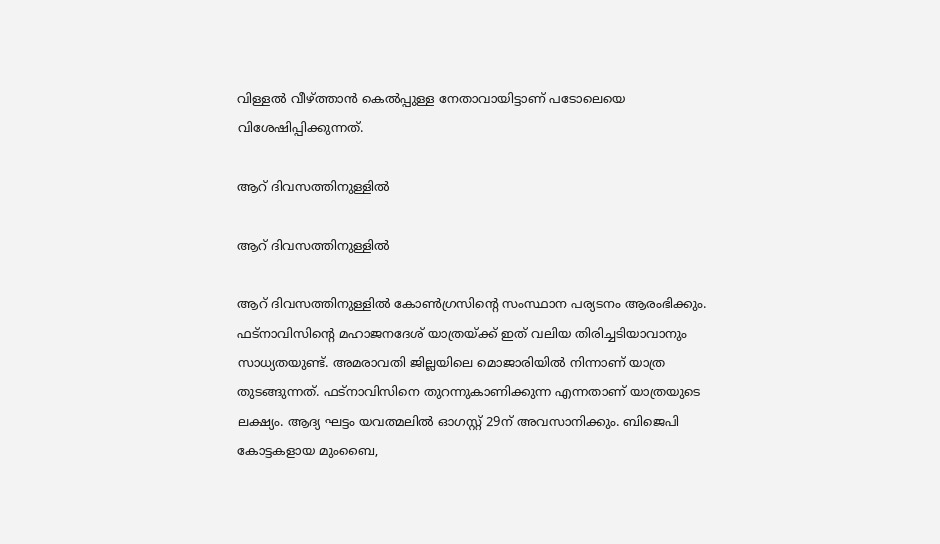വിള്ളല്‍ വീഴ്ത്താന്‍ കെല്‍പ്പുള്ള നേതാവായിട്ടാണ് പടോലെയെ വിശേഷിപ്പിക്കുന്നത്.

ആറ് ദിവസത്തിനുള്ളില്‍

ആറ് ദിവസത്തിനുള്ളില്‍

ആറ് ദിവസത്തിനുള്ളില്‍ കോണ്‍ഗ്രസിന്റെ സംസ്ഥാന പര്യടനം ആരംഭിക്കും. ഫട്‌നാവിസിന്റെ മഹാജനദേശ് യാത്രയ്ക്ക് ഇത് വലിയ തിരിച്ചടിയാവാനും സാധ്യതയുണ്ട്. അമരാവതി ജില്ലയിലെ മൊജാരിയില്‍ നിന്നാണ് യാത്ര തുടങ്ങുന്നത്. ഫട്‌നാവിസിനെ തുറന്നുകാണിക്കുന്ന എന്നതാണ് യാത്രയുടെ ലക്ഷ്യം. ആദ്യ ഘട്ടം യവത്മലില്‍ ഓഗസ്റ്റ് 29ന് അവസാനിക്കും. ബിജെപി കോട്ടകളായ മുംബൈ,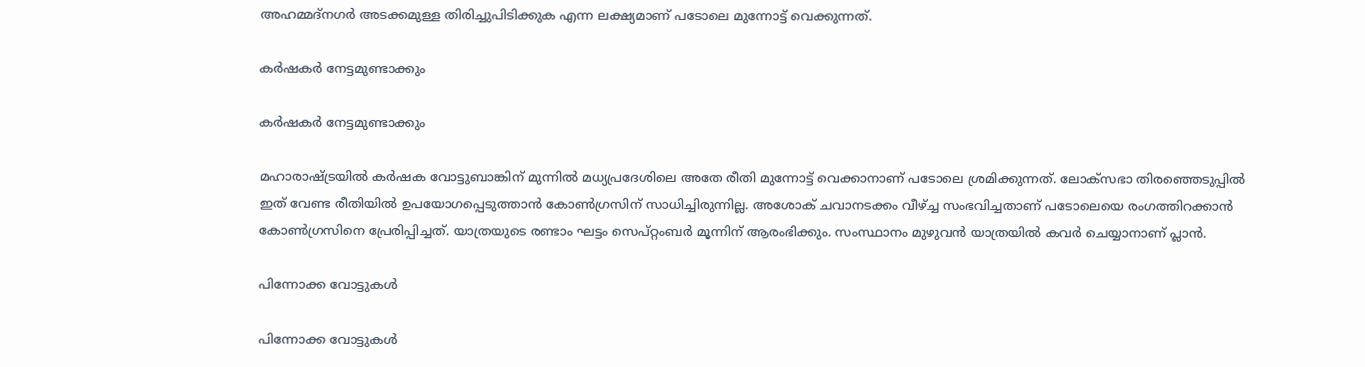അഹമ്മദ്‌നഗര്‍ അടക്കമുള്ള തിരിച്ചുപിടിക്കുക എന്ന ലക്ഷ്യമാണ് പടോലെ മുന്നോട്ട് വെക്കുന്നത്.

കര്‍ഷകര്‍ നേട്ടമുണ്ടാക്കും

കര്‍ഷകര്‍ നേട്ടമുണ്ടാക്കും

മഹാരാഷ്ട്രയില്‍ കര്‍ഷക വോട്ടുബാങ്കിന് മുന്നില്‍ മധ്യപ്രദേശിലെ അതേ രീതി മുന്നോട്ട് വെക്കാനാണ് പടോലെ ശ്രമിക്കുന്നത്. ലോക്‌സഭാ തിരഞ്ഞെടുപ്പില്‍ ഇത് വേണ്ട രീതിയില്‍ ഉപയോഗപ്പെടുത്താന്‍ കോണ്‍ഗ്രസിന് സാധിച്ചിരുന്നില്ല. അശോക് ചവാനടക്കം വീഴ്ച്ച സംഭവിച്ചതാണ് പടോലെയെ രംഗത്തിറക്കാന്‍ കോണ്‍ഗ്രസിനെ പ്രേരിപ്പിച്ചത്. യാത്രയുടെ രണ്ടാം ഘട്ടം സെപ്റ്റംബര്‍ മൂന്നിന് ആരംഭിക്കും. സംസ്ഥാനം മുഴുവന്‍ യാത്രയില്‍ കവര്‍ ചെയ്യാനാണ് പ്ലാന്‍.

പിന്നോക്ക വോട്ടുകള്‍

പിന്നോക്ക വോട്ടുകള്‍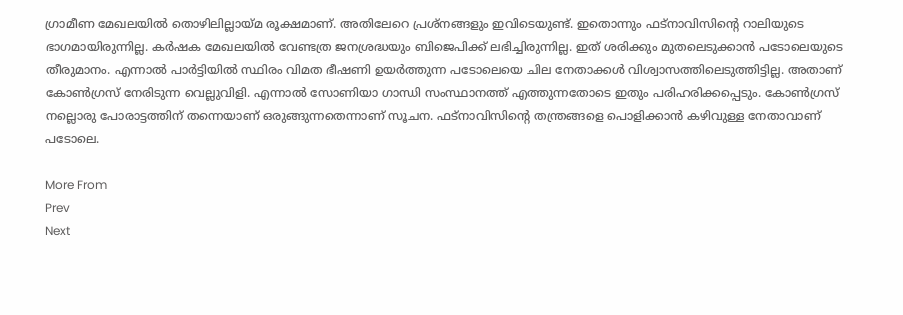ഗ്രാമീണ മേഖലയില്‍ തൊഴിലില്ലായ്മ രൂക്ഷമാണ്. അതിലേറെ പ്രശ്‌നങ്ങളും ഇവിടെയുണ്ട്. ഇതൊന്നും ഫട്‌നാവിസിന്റെ റാലിയുടെ ഭാഗമായിരുന്നില്ല. കര്‍ഷക മേഖലയില്‍ വേണ്ടത്ര ജനശ്രദ്ധയും ബിജെപിക്ക് ലഭിച്ചിരുന്നില്ല. ഇത് ശരിക്കും മുതലെടുക്കാന്‍ പടോലെയുടെ തീരുമാനം. എന്നാല്‍ പാര്‍ട്ടിയില്‍ സ്ഥിരം വിമത ഭീഷണി ഉയര്‍ത്തുന്ന പടോലെയെ ചില നേതാക്കള്‍ വിശ്വാസത്തിലെടുത്തിട്ടില്ല. അതാണ് കോണ്‍ഗ്രസ് നേരിടുന്ന വെല്ലുവിളി. എന്നാല്‍ സോണിയാ ഗാന്ധി സംസ്ഥാനത്ത് എത്തുന്നതോടെ ഇതും പരിഹരിക്കപ്പെടും. കോണ്‍ഗ്രസ് നല്ലൊരു പോരാട്ടത്തിന് തന്നെയാണ് ഒരുങ്ങുന്നതെന്നാണ് സൂചന. ഫട്‌നാവിസിന്റെ തന്ത്രങ്ങളെ പൊളിക്കാന്‍ കഴിവുള്ള നേതാവാണ് പടോലെ.

More From
Prev
Next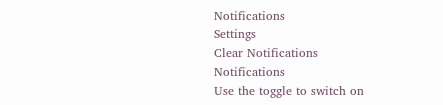Notifications
Settings
Clear Notifications
Notifications
Use the toggle to switch on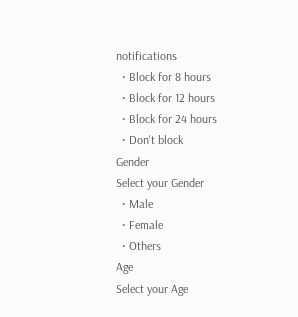notifications
  • Block for 8 hours
  • Block for 12 hours
  • Block for 24 hours
  • Don't block
Gender
Select your Gender
  • Male
  • Female
  • Others
Age
Select your Age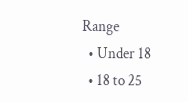Range
  • Under 18
  • 18 to 25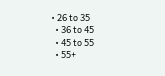• 26 to 35
  • 36 to 45
  • 45 to 55
  • 55+